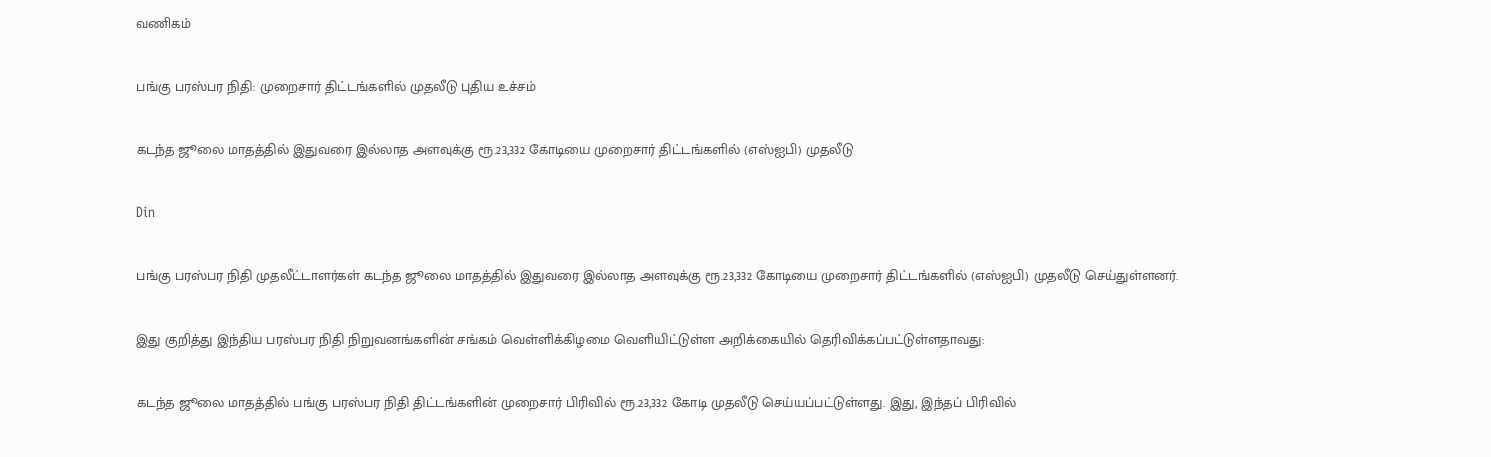வணிகம்

பங்கு பரஸ்பர நிதி: முறைசார் திட்டங்களில் முதலீடு புதிய உச்சம்

கடந்த ஜூலை மாதத்தில் இதுவரை இல்லாத அளவுக்கு ரூ.23,332 கோடியை முறைசார் திட்டங்களில் (எஸ்ஐபி) முதலீடு

Din

பங்கு பரஸ்பர நிதி முதலீட்டாளர்கள் கடந்த ஜூலை மாதத்தில் இதுவரை இல்லாத அளவுக்கு ரூ.23,332 கோடியை முறைசார் திட்டங்களில் (எஸ்ஐபி) முதலீடு செய்துள்ளனர்.

இது குறித்து இந்திய பரஸ்பர நிதி நிறுவனங்களின் சங்கம் வெள்ளிக்கிழமை வெளியிட்டுள்ள அறிக்கையில் தெரிவிக்கப்பட்டுள்ளதாவது:

கடந்த ஜூலை மாதத்தில் பங்கு பரஸ்பர நிதி திட்டங்களின் முறைசார் பிரிவில் ரூ.23,332 கோடி முதலீடு செய்யப்பட்டுள்ளது. இது, இந்தப் பிரிவில்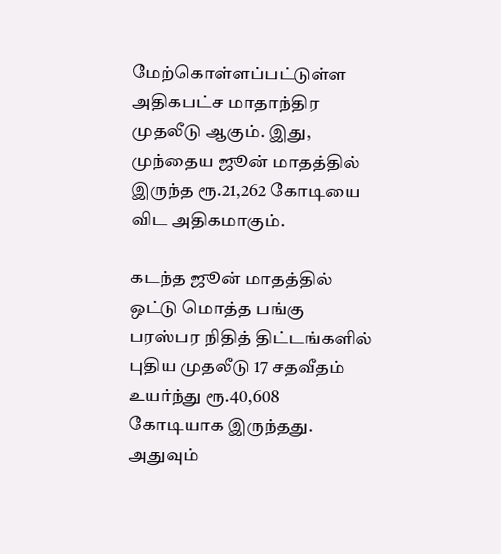மேற்கொள்ளப்பட்டுள்ள அதிகபட்ச மாதாந்திர முதலீடு ஆகும். இது, முந்தைய ஜூன் மாதத்தில் இருந்த ரூ.21,262 கோடியை விட அதிகமாகும்.

கடந்த ஜூன் மாதத்தில் ஒட்டு மொத்த பங்கு பரஸ்பர நிதித் திட்டங்களில் புதிய முதலீடு 17 சதவீதம் உயர்ந்து ரூ.40,608 கோடியாக இருந்தது. அதுவும்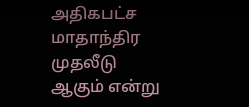அதிகபட்ச மாதாந்திர முதலீடு ஆகும் என்று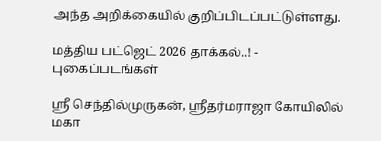அந்த அறிக்கையில் குறிப்பிடப்பட்டுள்ளது.

மத்திய பட்ஜெட் 2026 தாக்கல்..! - புகைப்படங்கள்

ஸ்ரீ செந்தில்முருகன், ஸ்ரீதர்மராஜா கோயிலில் மகா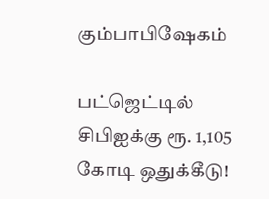கும்பாபிஷேகம்

பட்ஜெட்டில் சிபிஐக்கு ரூ. 1,105 கோடி ஒதுக்கீடு!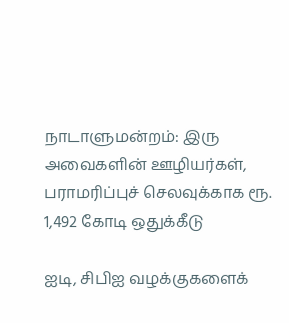நாடாளுமன்றம்: இரு அவைகளின் ஊழியர்கள், பராமரிப்புச் செலவுக்காக ரூ. 1,492 கோடி ஒதுக்கீடு

ஐடி, சிபிஐ வழக்குகளைக்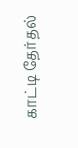காட்டி தேர்தல்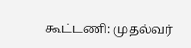கூட்டணி: முதல்வர்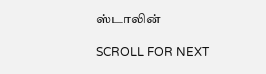ஸ்டாலின்

SCROLL FOR NEXT